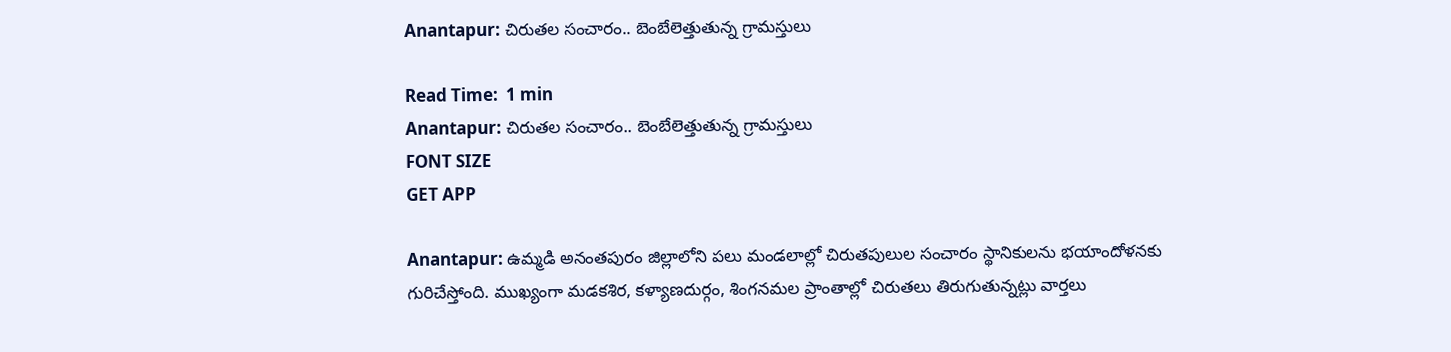Anantapur: చిరుతల సంచారం.. బెంబేలెత్తుతున్న గ్రామస్తులు

Read Time:  1 min
Anantapur: చిరుతల సంచారం.. బెంబేలెత్తుతున్న గ్రామస్తులు
FONT SIZE
GET APP

Anantapur: ఉమ్మడి అనంతపురం జిల్లాలోని పలు మండలాల్లో చిరుతపులుల సంచారం స్థానికులను భయాందోళనకు గురిచేస్తోంది. ముఖ్యంగా మడకశిర, కళ్యాణదుర్గం, శింగనమల ప్రాంతాల్లో చిరుతలు తిరుగుతున్నట్లు వార్తలు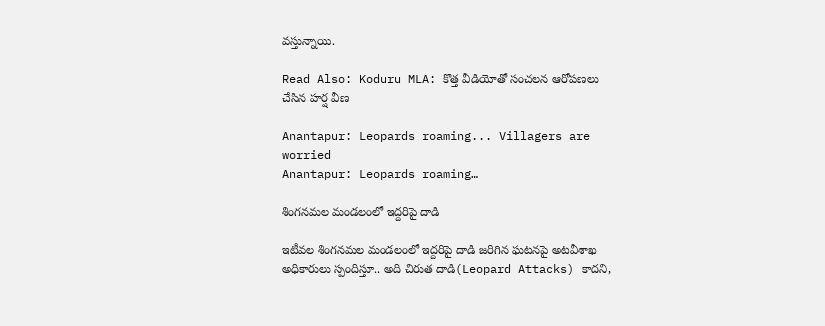వస్తున్నాయి.

Read Also: Koduru MLA: కొత్త వీడియోతో సంచలన ఆరోపణలు చేసిన హర్ష వీణ

Anantapur: Leopards roaming... Villagers are worried
Anantapur: Leopards roaming…

శింగనమల మండలంలో ఇద్దరిపై దాడి

ఇటీవల శింగనమల మండలంలో ఇద్దరిపై దాడి జరిగిన ఘటనపై అటవీశాఖ అధికారులు స్పందిస్తూ.. అది చిరుత దాడి(Leopard Attacks) కాదని,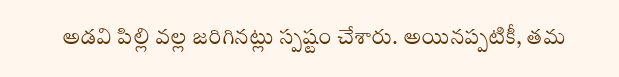అడవి పిల్లి వల్ల జరిగినట్లు స్పష్టం చేశారు. అయినప్పటికీ, తమ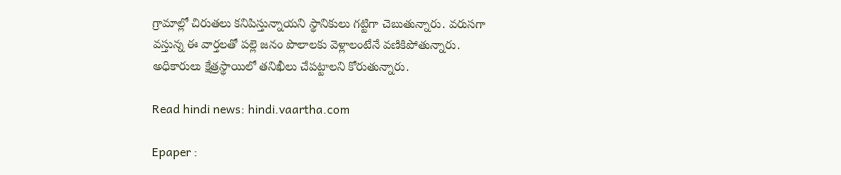గ్రామాల్లో చిరుతలు కనిపిస్తున్నాయని స్థానికులు గట్టిగా చెబుతున్నారు. వరుసగా వస్తున్న ఈ వార్తలతో పల్లె జనం పొలాలకు వెళ్లాలంటేనే వణికిపోతున్నారు. అధికారులు క్షేత్రస్థాయిలో తనిఖీలు చేపట్టాలని కోరుతున్నారు.

Read hindi news: hindi.vaartha.com

Epaper :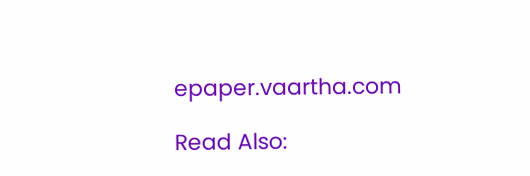epaper.vaartha.com

Read Also: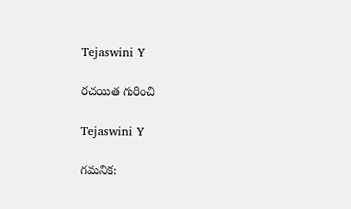Tejaswini Y

రచయిత గురించి

Tejaswini Y

గమనిక: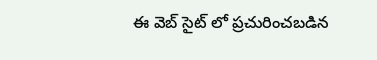ఈ వెబ్ సైట్ లో ప్రచురించబడిన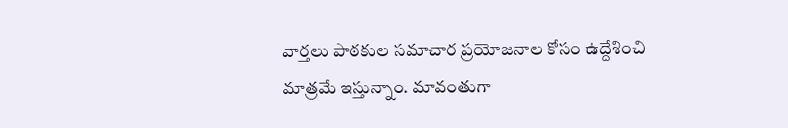వార్తలు పాఠకుల సమాచార ప్రయోజనాల కోసం ఉద్దేశించి మాత్రమే ఇస్తున్నాం. మావంతుగా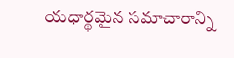యధార్థమైన సమాచారాన్ని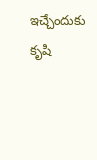ఇచ్చేందుకు కృషి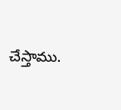చేస్తాము.